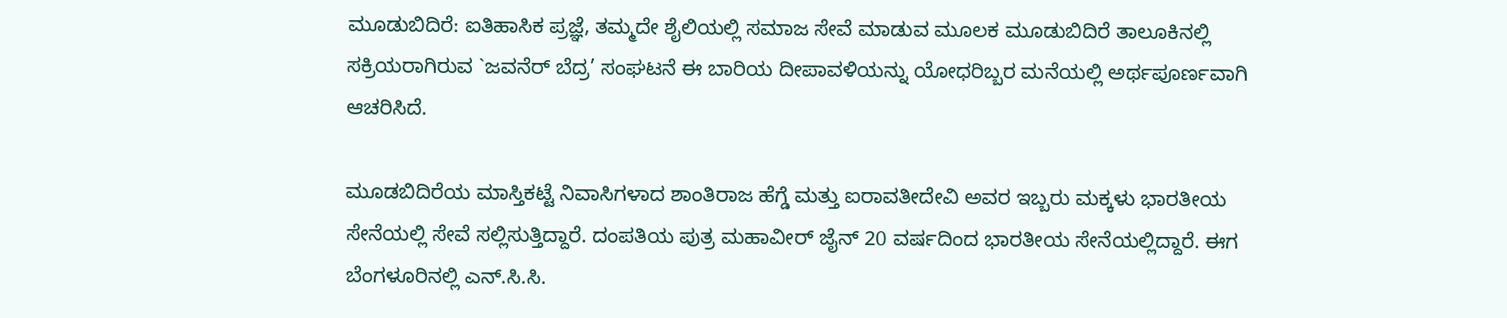ಮೂಡುಬಿದಿರೆ: ಐತಿಹಾಸಿಕ ಪ್ರಜ್ಞೆ, ತಮ್ಮದೇ ಶೈಲಿಯಲ್ಲಿ ಸಮಾಜ ಸೇವೆ ಮಾಡುವ ಮೂಲಕ ಮೂಡುಬಿದಿರೆ ತಾಲೂಕಿನಲ್ಲಿ ಸಕ್ರಿಯರಾಗಿರುವ `ಜವನೆರ್ ಬೆದ್ರ’ ಸಂಘಟನೆ ಈ ಬಾರಿಯ ದೀಪಾವಳಿಯನ್ನು ಯೋಧರಿಬ್ಬರ ಮನೆಯಲ್ಲಿ ಅರ್ಥಪೂರ್ಣವಾಗಿ ಆಚರಿಸಿದೆ.

ಮೂಡಬಿದಿರೆಯ ಮಾಸ್ತಿಕಟ್ಟೆ ನಿವಾಸಿಗಳಾದ ಶಾಂತಿರಾಜ ಹೆಗ್ಡೆ ಮತ್ತು ಐರಾವತೀದೇವಿ ಅವರ ಇಬ್ಬರು ಮಕ್ಕಳು ಭಾರತೀಯ ಸೇನೆಯಲ್ಲಿ ಸೇವೆ ಸಲ್ಲಿಸುತ್ತಿದ್ದಾರೆ. ದಂಪತಿಯ ಪುತ್ರ ಮಹಾವೀರ್ ಜೈನ್ 20 ವರ್ಷದಿಂದ ಭಾರತೀಯ ಸೇನೆಯಲ್ಲಿದ್ದಾರೆ. ಈಗ ಬೆಂಗಳೂರಿನಲ್ಲಿ ಎನ್.ಸಿ.ಸಿ.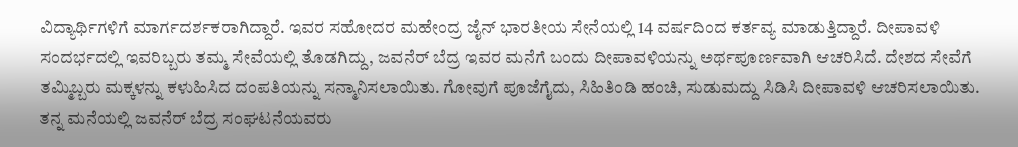ವಿದ್ಯಾರ್ಥಿಗಳಿಗೆ ಮಾರ್ಗದರ್ಶಕರಾಗಿದ್ದಾರೆ. ಇವರ ಸಹೋದರ ಮಹೇಂದ್ರ ಜೈನ್ ಭಾರತೀಯ ಸೇನೆಯಲ್ಲಿ 14 ವರ್ಷದಿಂದ ಕರ್ತವ್ಯ ಮಾಡುತ್ತಿದ್ದಾರೆ. ದೀಪಾವಳಿ ಸಂದರ್ಭದಲ್ಲಿ ಇವರಿಬ್ಬರು ತಮ್ಮ ಸೇವೆಯಲ್ಲಿ ತೊಡಗಿದ್ದು, ಜವನೆರ್ ಬೆದ್ರ ಇವರ ಮನೆಗೆ ಬಂದು ದೀಪಾವಳಿಯನ್ನು ಅರ್ಥಪೂರ್ಣವಾಗಿ ಆಚರಿಸಿದೆ. ದೇಶದ ಸೇವೆಗೆ ತಮ್ಮಿಬ್ಬರು ಮಕ್ಕಳನ್ನು ಕಳುಹಿಸಿದ ದಂಪತಿಯನ್ನು ಸನ್ಮಾನಿಸಲಾಯಿತು. ಗೋವುಗೆ ಪೂಜೆಗೈದು, ಸಿಹಿತಿಂಡಿ ಹಂಚಿ, ಸುಡುಮದ್ದು ಸಿಡಿಸಿ ದೀಪಾವಳಿ ಆಚರಿಸಲಾಯಿತು.
ತನ್ನ ಮನೆಯಲ್ಲಿ ಜವನೆರ್ ಬೆದ್ರ ಸಂಘಟನೆಯವರು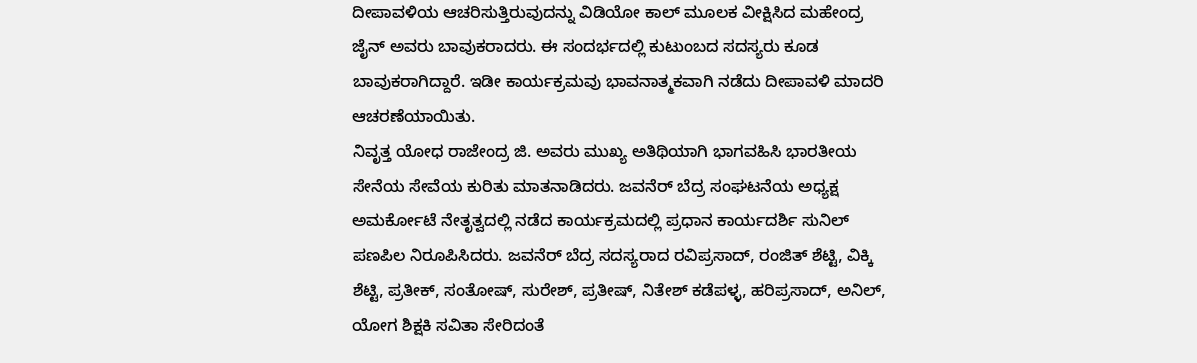ದೀಪಾವಳಿಯ ಆಚರಿಸುತ್ತಿರುವುದನ್ನು ವಿಡಿಯೋ ಕಾಲ್ ಮೂಲಕ ವೀಕ್ಷಿಸಿದ ಮಹೇಂದ್ರ ಜೈನ್ ಅವರು ಬಾವುಕರಾದರು. ಈ ಸಂದರ್ಭದಲ್ಲಿ ಕುಟುಂಬದ ಸದಸ್ಯರು ಕೂಡ ಬಾವುಕರಾಗಿದ್ದಾರೆ. ಇಡೀ ಕಾರ್ಯಕ್ರಮವು ಭಾವನಾತ್ಮಕವಾಗಿ ನಡೆದು ದೀಪಾವಳಿ ಮಾದರಿ ಆಚರಣೆಯಾಯಿತು.
ನಿವೃತ್ತ ಯೋಧ ರಾಜೇಂದ್ರ ಜಿ. ಅವರು ಮುಖ್ಯ ಅತಿಥಿಯಾಗಿ ಭಾಗವಹಿಸಿ ಭಾರತೀಯ ಸೇನೆಯ ಸೇವೆಯ ಕುರಿತು ಮಾತನಾಡಿದರು. ಜವನೆರ್ ಬೆದ್ರ ಸಂಘಟನೆಯ ಅಧ್ಯಕ್ಷ ಅಮರ್ಕೋಟೆ ನೇತೃತ್ವದಲ್ಲಿ ನಡೆದ ಕಾರ್ಯಕ್ರಮದಲ್ಲಿ ಪ್ರಧಾನ ಕಾರ್ಯದರ್ಶಿ ಸುನಿಲ್ ಪಣಪಿಲ ನಿರೂಪಿಸಿದರು. ಜವನೆರ್ ಬೆದ್ರ ಸದಸ್ಯರಾದ ರವಿಪ್ರಸಾದ್, ರಂಜಿತ್ ಶೆಟ್ಟಿ, ವಿಕ್ಕಿ ಶೆಟ್ಟಿ, ಪ್ರತೀಕ್, ಸಂತೋಷ್, ಸುರೇಶ್, ಪ್ರತೀಷ್, ನಿತೇಶ್ ಕಡೆಪಳ್ಳ, ಹರಿಪ್ರಸಾದ್, ಅನಿಲ್, ಯೋಗ ಶಿಕ್ಷಕಿ ಸವಿತಾ ಸೇರಿದಂತೆ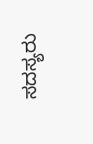ಸದಸ್ಯರು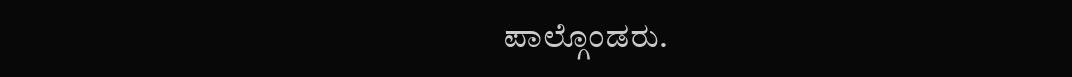ಪಾಲ್ಗೊಂಡರು.